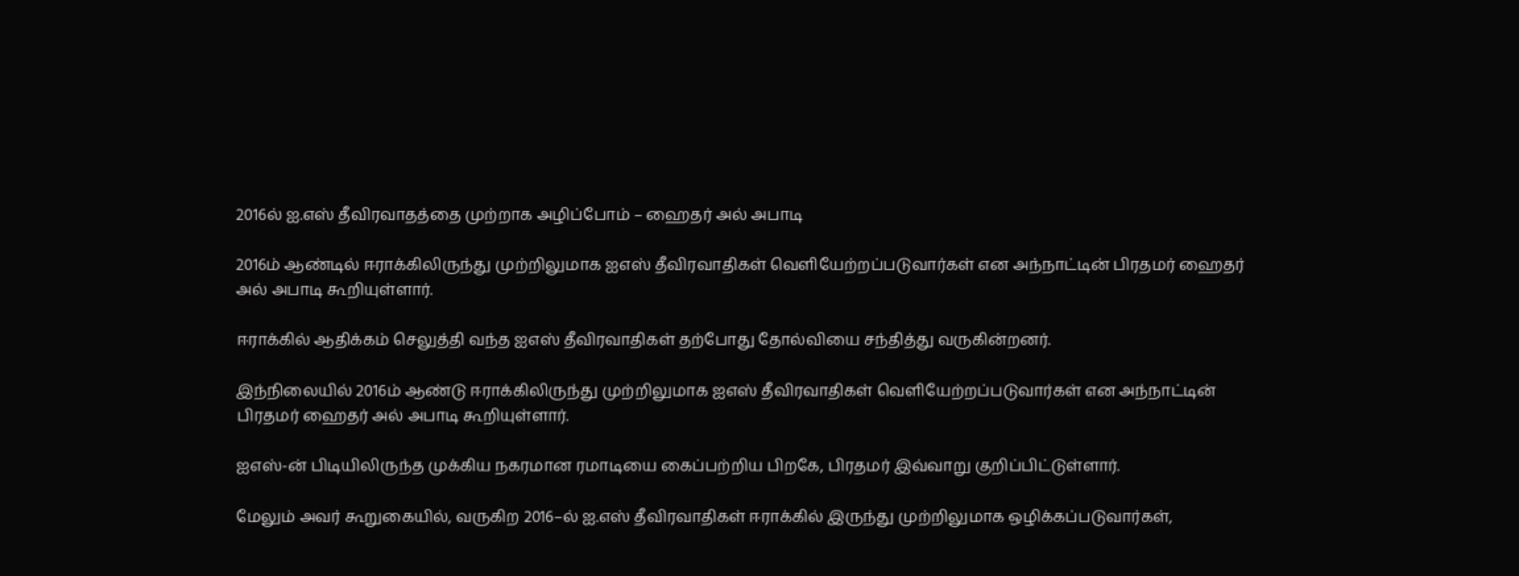2016ல் ஐ.எஸ் தீவிரவாதத்தை முற்றாக அழிப்போம் – ஹைதர் அல் அபாடி

2016ம் ஆண்டில் ஈராக்கிலிருந்து முற்றிலுமாக ஐஎஸ் தீவிரவாதிகள் வெளியேற்றப்படுவார்கள் என அந்நாட்டின் பிரதமர் ஹைதர் அல் அபாடி கூறியுள்ளார்.

ஈராக்கில் ஆதிக்கம் செலுத்தி வந்த ஐஎஸ் தீவிரவாதிகள் தற்போது தோல்வியை சந்தித்து வருகின்றனர்.

இந்நிலையில் 2016ம் ஆண்டு ஈராக்கிலிருந்து முற்றிலுமாக ஐஎஸ் தீவிரவாதிகள் வெளியேற்றப்படுவார்கள் என அந்நாட்டின் பிரதமர் ஹைதர் அல் அபாடி கூறியுள்ளார்.

ஐஎஸ்-ன் பிடியிலிருந்த முக்கிய நகரமான ரமாடியை கைப்பற்றிய பிறகே, பிரதமர் இவ்வாறு குறிப்பிட்டுள்ளார்.

மேலும் அவர் கூறுகையில், வருகிற 2016–ல் ஐ.எஸ் தீவிரவாதிகள் ஈராக்கில் இருந்து முற்றிலுமாக ஒழிக்கப்படுவார்கள்,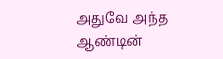அதுவே அந்த ஆண்டின்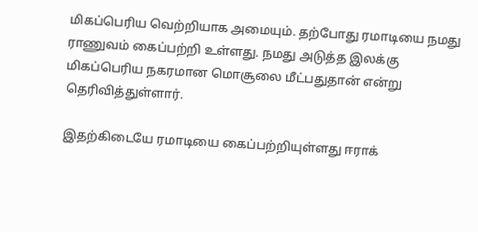மிகப்பெரிய வெற்றியாக அமையும். தற்போது ரமாடியை நமது ராணுவம் கைப்பற்றி உள்ளது. நமது அடுத்த இலக்கு மிகப்பெரிய நகரமான மொசூலை மீட்பதுதான் என்று தெரிவித்துள்ளார்.

இதற்கிடையே ரமாடியை கைப்பற்றியுள்ளது ஈராக்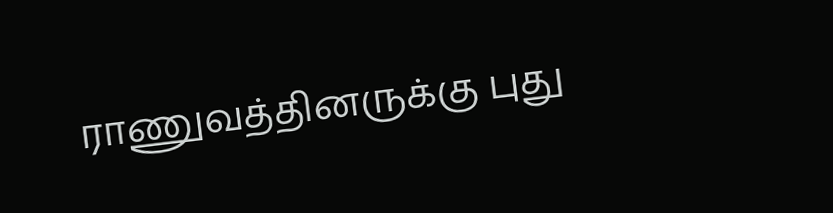ராணுவத்தினருக்கு புது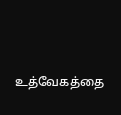உத்வேகத்தை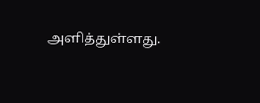அளித்துள்ளது.